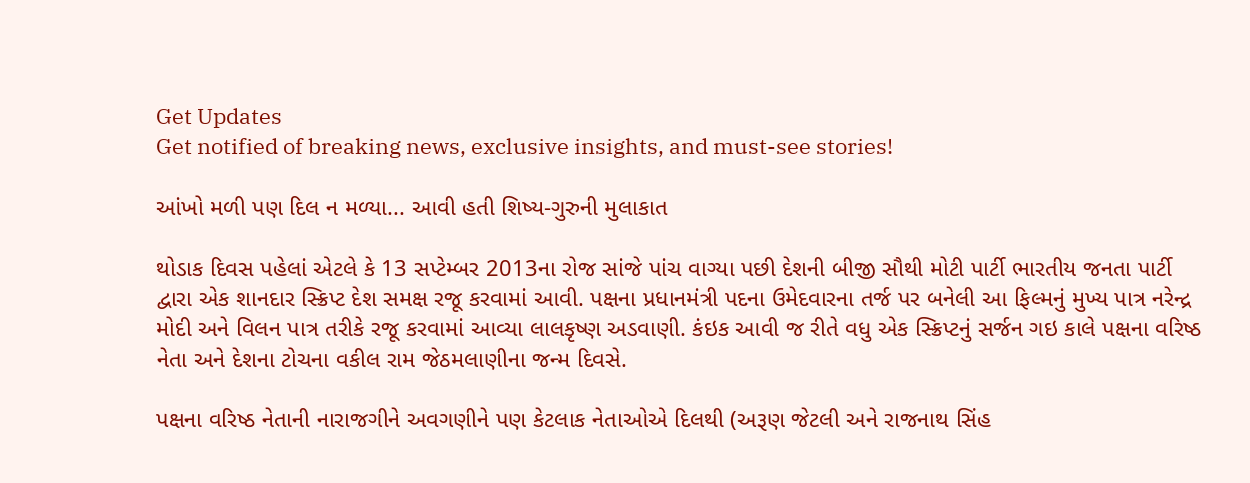Get Updates
Get notified of breaking news, exclusive insights, and must-see stories!

આંખો મળી પણ દિલ ન મળ્યા... આવી હતી શિષ્ય-ગુરુની મુલાકાત

થોડાક દિવસ પહેલાં એટલે કે 13 સપ્ટેમ્બર 2013ના રોજ સાંજે પાંચ વાગ્યા પછી દેશની બીજી સૌથી મોટી પાર્ટી ભારતીય જનતા પાર્ટી દ્વારા એક શાનદાર સ્ક્રિપ્ટ દેશ સમક્ષ રજૂ કરવામાં આવી. પક્ષના પ્રધાનમંત્રી પદના ઉમેદવારના તર્જ પર બનેલી આ ફિલ્મનું મુખ્ય પાત્ર નરેન્દ્ર મોદી અને વિલન પાત્ર તરીકે રજૂ કરવામાં આવ્યા લાલકૃષ્ણ અડવાણી. કંઇક આવી જ રીતે વધુ એક સ્ક્રિપ્ટનું સર્જન ગઇ કાલે પક્ષના વરિષ્ઠ નેતા અને દેશના ટોચના વકીલ રામ જેઠમલાણીના જન્મ દિવસે.

પક્ષના વરિષ્ઠ નેતાની નારાજગીને અવગણીને પણ કેટલાક નેતાઓએ દિલથી (અરૂણ જેટલી અને રાજનાથ સિંહ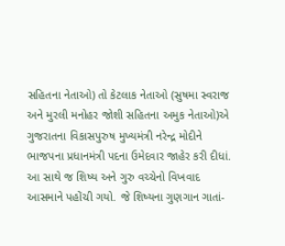સહિતના નેતાઓ) તો કેટલાક નેતાઓ (સુષમા સ્વરાજ અને મુરલી મનોહર જોશી સહિતના અમુક નેતાઓ)એ ગુજરાતના વિકાસપુરુષ મુખ્યમંત્રી નરેન્દ્ર મોદીને ભાજપના પ્રધાનમંત્રી પદના ઉમેદવાર જાહેર કરી દીધાં. આ સાથે જ શિષ્ય અને ગુરુ વચ્ચેનો વિખવાદ આસમાને પહોંચી ગયો. જે શિષ્યના ગુણગાન ગાતાં-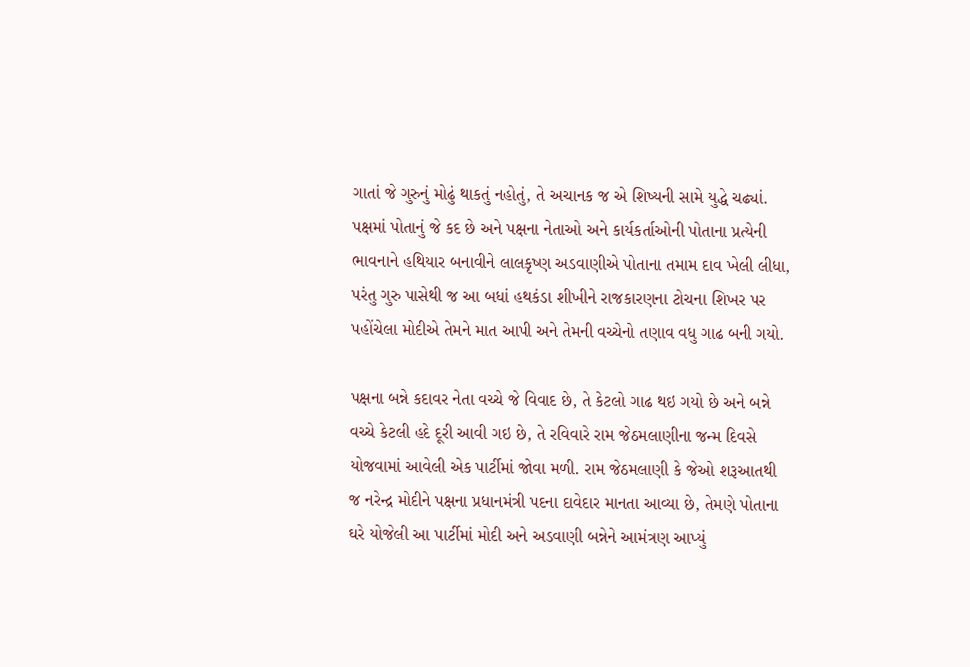ગાતાં જે ગુરુનું મોઢું થાકતું નહોતું, તે અચાનક જ એ શિષ્યની સામે યુદ્ધે ચઢ્યાં. પક્ષમાં પોતાનું જે કદ છે અને પક્ષના નેતાઓ અને કાર્યકર્તાઓની પોતાના પ્રત્યેની ભાવનાને હથિયાર બનાવીને લાલકૃષ્ણ અડવાણીએ પોતાના તમામ દાવ ખેલી લીધા, પરંતુ ગુરુ પાસેથી જ આ બધાં હથકંડા શીખીને રાજકારણના ટોચના શિખર પર પહોંચેલા મોદીએ તેમને માત આપી અને તેમની વચ્ચેનો તણાવ વધુ ગાઢ બની ગયો.

પક્ષના બન્ને કદાવર નેતા વચ્ચે જે વિવાદ છે, તે કેટલો ગાઢ થઇ ગયો છે અને બન્ને વચ્ચે કેટલી હદે દૂરી આવી ગઇ છે, તે રવિવારે રામ જેઠમલાણીના જન્મ દિવસે યોજવામાં આવેલી એક પાર્ટીમાં જોવા મળી. રામ જેઠમલાણી કે જેઓ શરૂઆતથી જ નરેન્દ્ર મોદીને પક્ષના પ્રધાનમંત્રી પદના દાવેદાર માનતા આવ્યા છે, તેમણે પોતાના ઘરે યોજેલી આ પાર્ટીમાં મોદી અને અડવાણી બન્નેને આમંત્રણ આપ્યું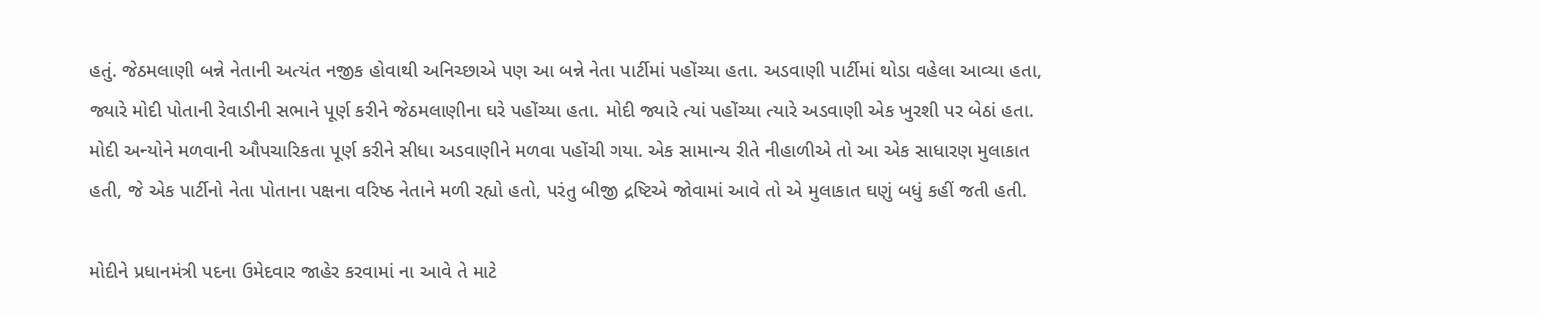હતું. જેઠમલાણી બન્ને નેતાની અત્યંત નજીક હોવાથી અનિચ્છાએ પણ આ બન્ને નેતા પાર્ટીમાં પહોંચ્યા હતા. અડવાણી પાર્ટીમાં થોડા વહેલા આવ્યા હતા, જ્યારે મોદી પોતાની રેવાડીની સભાને પૂર્ણ કરીને જેઠમલાણીના ઘરે પહોંચ્યા હતા. મોદી જ્યારે ત્યાં પહોંચ્યા ત્યારે અડવાણી એક ખુરશી પર બેઠાં હતા. મોદી અન્યોને મળવાની ઔપચારિકતા પૂર્ણ કરીને સીધા અડવાણીને મળવા પહોંચી ગયા. એક સામાન્ય રીતે નીહાળીએ તો આ એક સાધારણ મુલાકાત હતી, જે એક પાર્ટીનો નેતા પોતાના પક્ષના વરિષ્ઠ નેતાને મળી રહ્યો હતો, પરંતુ બીજી દ્રષ્ટિએ જોવામાં આવે તો એ મુલાકાત ઘણું બધું કહીં જતી હતી.

મોદીને પ્રધાનમંત્રી પદના ઉમેદવાર જાહેર કરવામાં ના આવે તે માટે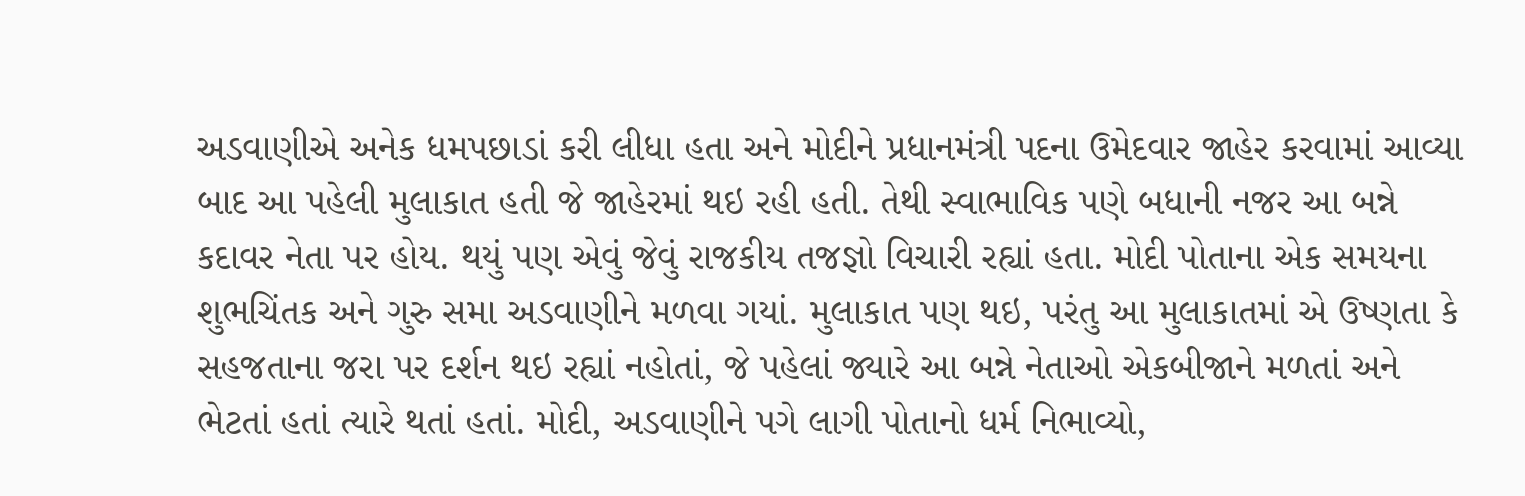અડવાણીએ અનેક ધમપછાડાં કરી લીધા હતા અને મોદીને પ્રધાનમંત્રી પદના ઉમેદવાર જાહેર કરવામાં આવ્યા બાદ આ પહેલી મુલાકાત હતી જે જાહેરમાં થઇ રહી હતી. તેથી સ્વાભાવિક પણે બધાની નજર આ બન્ને કદાવર નેતા પર હોય. થયું પણ એવું જેવું રાજકીય તજજ્ઞો વિચારી રહ્યાં હતા. મોદી પોતાના એક સમયના શુભચિંતક અને ગુરુ સમા અડવાણીને મળવા ગયાં. મુલાકાત પણ થઇ, પરંતુ આ મુલાકાતમાં એ ઉષ્ણતા કે સહજતાના જરા પર દર્શન થઇ રહ્યાં નહોતાં, જે પહેલાં જ્યારે આ બન્ને નેતાઓ એકબીજાને મળતાં અને ભેટતાં હતાં ત્યારે થતાં હતાં. મોદી, અડવાણીને પગે લાગી પોતાનો ધર્મ નિભાવ્યો,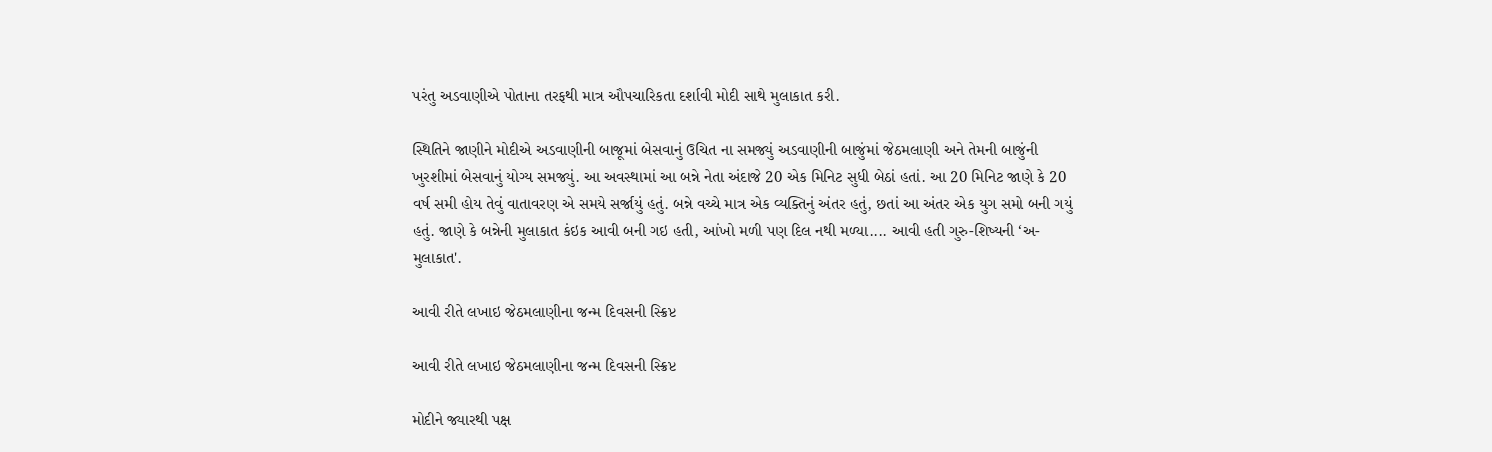પરંતુ અડવાણીએ પોતાના તરફથી માત્ર ઔપચારિકતા દર્શાવી મોદી સાથે મુલાકાત કરી.

સ્થિતિને જાણીને મોદીએ અડવાણીની બાજૂમાં બેસવાનું ઉચિત ના સમજ્યું અડવાણીની બાજુંમાં જેઠમલાણી અને તેમની બાજુંની ખુરશીમાં બેસવાનું યોગ્ય સમજ્યું. આ અવસ્થામાં આ બન્ને નેતા અંદાજે 20 એક મિનિટ સુધી બેઠાં હતાં. આ 20 મિનિટ જાણે કે 20 વર્ષ સમી હોય તેવું વાતાવરણ એ સમયે સર્જાયું હતું. બન્ને વચ્ચે માત્ર એક વ્યક્તિનું અંતર હતું, છતાં આ અંતર એક યુગ સમો બની ગયું હતું. જાણે કે બન્નેની મુલાકાત કંઇક આવી બની ગઇ હતી, આંખો મળી પણ દિલ નથી મળ્યા.... આવી હતી ગુરુ-શિષ્યની ‘અ-મુલાકાત'.

આવી રીતે લખાઇ જેઠમલાણીના જન્મ દિવસની સ્ક્રિપ્ટ

આવી રીતે લખાઇ જેઠમલાણીના જન્મ દિવસની સ્ક્રિપ્ટ

મોદીને જ્યારથી પક્ષ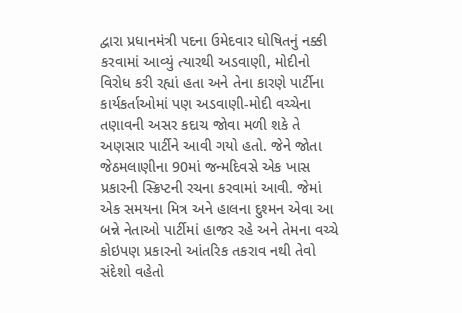દ્વારા પ્રધાનમંત્રી પદના ઉમેદવાર ઘોષિતનું નક્કી કરવામાં આવ્યું ત્યારથી અડવાણી, મોદીનો વિરોધ કરી રહ્યાં હતા અને તેના કારણે પાર્ટીના કાર્યકર્તાઓમાં પણ અડવાણી-મોદી વચ્ચેના તણાવની અસર કદાચ જોવા મળી શકે તે અણસાર પાર્ટીને આવી ગયો હતો. જેને જોતા જેઠમલાણીના 90માં જન્મદિવસે એક ખાસ પ્રકારની સ્ક્રિપ્ટની રચના કરવામાં આવી. જેમાં એક સમયના મિત્ર અને હાલના દુશ્મન એવા આ બન્ને નેતાઓ પાર્ટીમાં હાજર રહે અને તેમના વચ્ચે કોઇપણ પ્રકારનો આંતરિક તકરાવ નથી તેવો સંદેશો વહેતો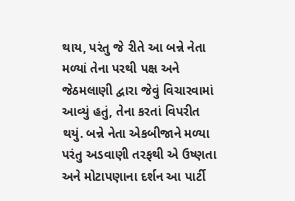થાય, પરંતુ જે રીતે આ બન્ને નેતા મળ્યાં તેના પરથી પક્ષ અને જેઠમલાણી દ્વારા જેવું વિચારવામાં આવ્યું હતું, તેના કરતાં વિપરીત થયું. બન્ને નેતા એકબીજાને મળ્યા પરંતુ અડવાણી તરફથી એ ઉષ્ણતા અને મોટાપણાના દર્શન આ પાર્ટી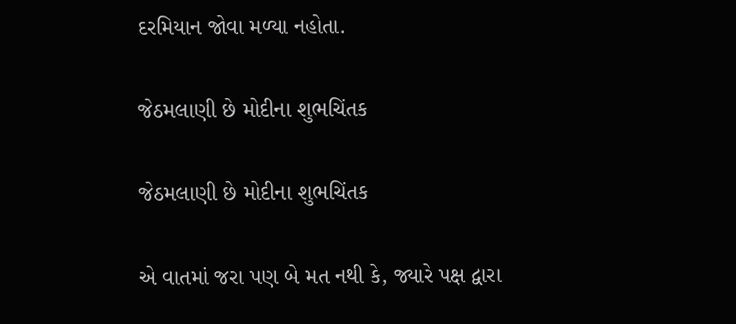દરમિયાન જોવા મળ્યા નહોતા.

જેઠમલાણી છે મોદીના શુભચિંતક

જેઠમલાણી છે મોદીના શુભચિંતક

એ વાતમાં જરા પણ બે મત નથી કે, જ્યારે પક્ષ દ્વારા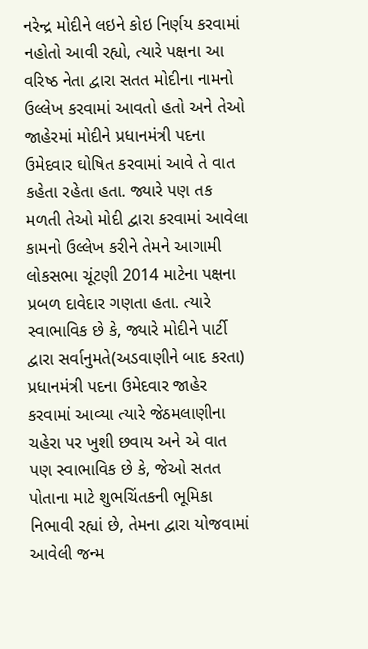નરેન્દ્ર મોદીને લઇને કોઇ નિર્ણય કરવામાં નહોતો આવી રહ્યો, ત્યારે પક્ષના આ વરિષ્ઠ નેતા દ્વારા સતત મોદીના નામનો ઉલ્લેખ કરવામાં આવતો હતો અને તેઓ જાહેરમાં મોદીને પ્રધાનમંત્રી પદના ઉમેદવાર ઘોષિત કરવામાં આવે તે વાત કહેતા રહેતા હતા. જ્યારે પણ તક મળતી તેઓ મોદી દ્વારા કરવામાં આવેલા કામનો ઉલ્લેખ કરીને તેમને આગામી લોકસભા ચૂંટણી 2014 માટેના પક્ષના પ્રબળ દાવેદાર ગણતા હતા. ત્યારે સ્વાભાવિક છે કે, જ્યારે મોદીને પાર્ટી દ્વારા સર્વાનુમતે(અડવાણીને બાદ કરતા) પ્રધાનમંત્રી પદના ઉમેદવાર જાહેર કરવામાં આવ્યા ત્યારે જેઠમલાણીના ચહેરા પર ખુશી છવાય અને એ વાત પણ સ્વાભાવિક છે કે, જેઓ સતત પોતાના માટે શુભચિંતકની ભૂમિકા નિભાવી રહ્યાં છે, તેમના દ્વારા યોજવામાં આવેલી જન્મ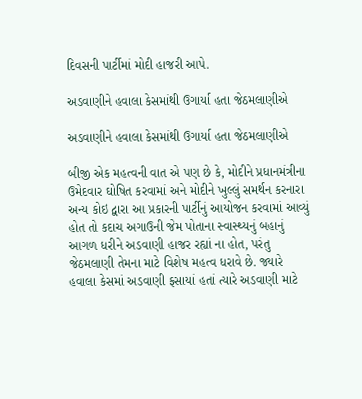દિવસની પાર્ટીમાં મોદી હાજરી આપે.

અડવાણીને હવાલા કેસમાંથી ઉગાર્યા હતા જેઠમલાણીએ

અડવાણીને હવાલા કેસમાંથી ઉગાર્યા હતા જેઠમલાણીએ

બીજી એક મહત્વની વાત એ પણ છે કે, મોદીને પ્રધાનમંત્રીના ઉમેદવાર ઘોષિત કરવામાં અને મોદીને ખુલ્લું સમર્થન કરનારા અન્ય કોઇ દ્વારા આ પ્રકારની પાર્ટીનું આયોજન કરવામાં આવ્યું હોત તો કદાચ અગાઉની જેમ પોતાના સ્વાસ્થ્યનું બહાનું આગળ ધરીને અડવાણી હાજર રહ્યાં ના હોત, પરંતુ જેઠમલાણી તેમના માટે વિશેષ મહત્વ ધરાવે છે. જ્યારે હવાલા કેસમાં અડવાણી ફસાયાં હતાં ત્યારે અડવાણી માટે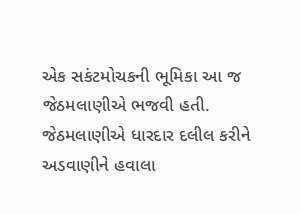એક સકંટમોચકની ભૂમિકા આ જ જેઠમલાણીએ ભજવી હતી. જેઠમલાણીએ ધારદાર દલીલ કરીને અડવાણીને હવાલા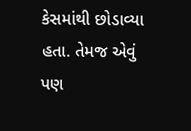કેસમાંથી છોડાવ્યા હતા. તેમજ એવું પણ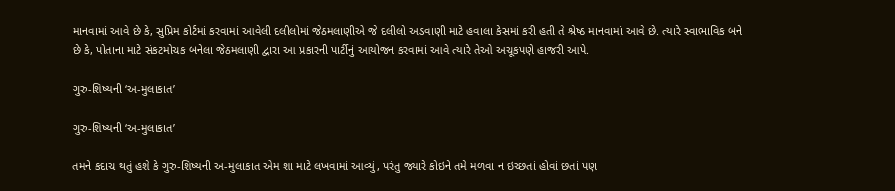માનવામાં આવે છે કે, સુપ્રિમ કોર્ટમાં કરવામાં આવેલી દલીલોમાં જેઠમલાણીએ જે દલીલો અડવાણી માટે હવાલા કેસમાં કરી હતી તે શ્રેષ્ઠ માનવામાં આવે છે. ત્યારે સ્વાભાવિક બને છે કે, પોતાના માટે સંકટમોચક બનેલા જેઠમલાણી દ્વારા આ પ્રકારની પાર્ટીનું આયોજન કરવામાં આવે ત્યારે તેઓ અચૂકપણે હાજરી આપે.

ગુરુ-શિષ્યની ‘અ-મુલાકાત’

ગુરુ-શિષ્યની ‘અ-મુલાકાત’

તમને કદાચ થતું હશે કે ગુરુ-શિષ્યની અ-મુલાકાત એમ શા માટે લખવામાં આવ્યું, પરંતુ જ્યારે કોઇને તમે મળવા ન ઇચ્છતાં હોવાં છતાં પણ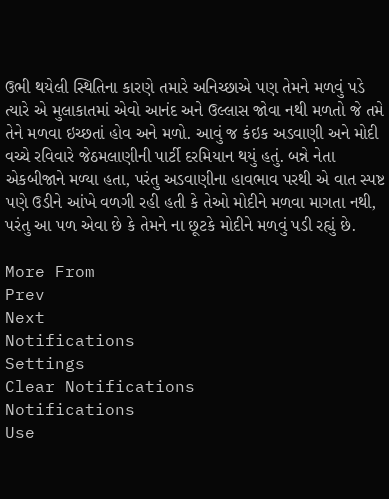ઉભી થયેલી સ્થિતિના કારણે તમારે અનિચ્છાએ પણ તેમને મળવું પડે ત્યારે એ મુલાકાતમાં એવો આનંદ અને ઉલ્લાસ જોવા નથી મળતો જે તમે તેને મળવા ઇચ્છતાં હોવ અને મળો. આવું જ કંઇક અડવાણી અને મોદી વચ્ચે રવિવારે જેઠમલાણીની પાર્ટી દરમિયાન થયું હતું. બન્ને નેતા એકબીજાને મળ્યા હતા, પરંતુ અડવાણીના હાવભાવ પરથી એ વાત સ્પષ્ટ પણે ઉડીને આંખે વળગી રહી હતી કે તેઓ મોદીને મળવા માગતા નથી, પરંતુ આ પળ એવા છે કે તેમને ના છૂટકે મોદીને મળવું પડી રહ્યું છે.

More From
Prev
Next
Notifications
Settings
Clear Notifications
Notifications
Use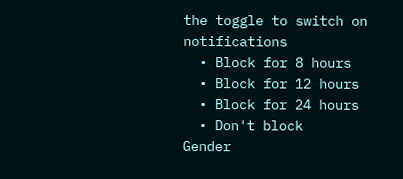the toggle to switch on notifications
  • Block for 8 hours
  • Block for 12 hours
  • Block for 24 hours
  • Don't block
Gender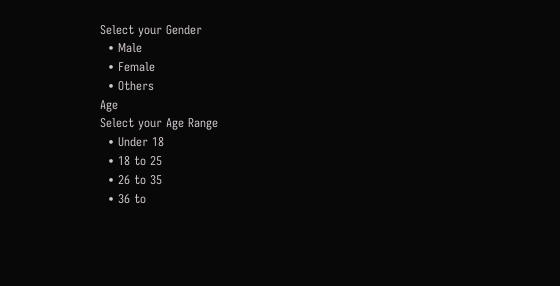Select your Gender
  • Male
  • Female
  • Others
Age
Select your Age Range
  • Under 18
  • 18 to 25
  • 26 to 35
  • 36 to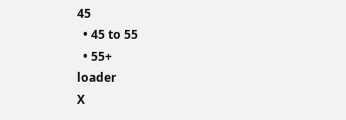45
  • 45 to 55
  • 55+
loader
X